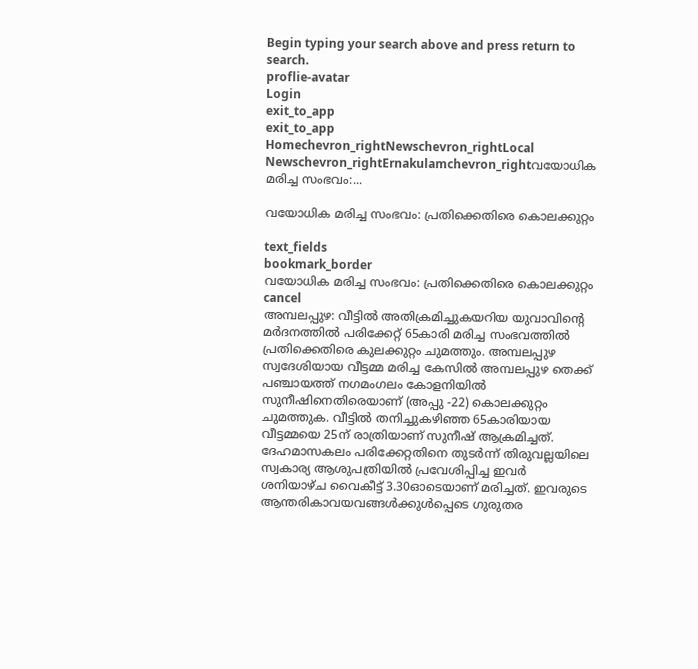Begin typing your search above and press return to search.
proflie-avatar
Login
exit_to_app
exit_to_app
Homechevron_rightNewschevron_rightLocal Newschevron_rightErnakulamchevron_rightവയോധിക മരിച്ച സംഭവം:...

വയോധിക മരിച്ച സംഭവം: പ്രതിക്കെതിരെ കൊലക്കുറ്റം

text_fields
bookmark_border
വയോധിക മരിച്ച സംഭവം: പ്രതിക്കെതിരെ കൊലക്കുറ്റം
cancel
അമ്പലപ്പുഴ: വീട്ടിൽ അതിക്രമിച്ചുകയറിയ യുവാവിന്‍റെ മർദനത്തിൽ പരിക്കേറ്റ് 65കാരി മരിച്ച സംഭവത്തിൽ പ്രതിക്കെതിരെ കുലക്കുറ്റം ചുമത്തും. അമ്പലപ്പുഴ സ്വദേശിയായ വീട്ടമ്മ മരിച്ച കേസിൽ അമ്പലപ്പുഴ തെക്ക് പഞ്ചായത്ത് നഗമംഗലം കോളനിയിൽ സുനീഷിനെതിരെയാണ് (അപ്പു -22) കൊലക്കുറ്റം ചുമത്തുക. വീട്ടിൽ തനിച്ചുകഴിഞ്ഞ 65കാരിയായ വീട്ടമ്മയെ 25ന് രാത്രിയാണ് സുനീഷ് ആക്രമിച്ചത്. ദേഹമാസകലം പരിക്കേറ്റതിനെ തുടർന്ന് തിരുവല്ലയിലെ സ്വകാര്യ ആശുപത്രിയിൽ പ്രവേശിപ്പിച്ച ഇവർ ശനിയാഴ്ച വൈകീട്ട് 3.30ഓടെയാണ് മരിച്ചത്. ഇവരുടെ ആന്തരികാവയവങ്ങൾക്കുൾപ്പെടെ ഗുരുതര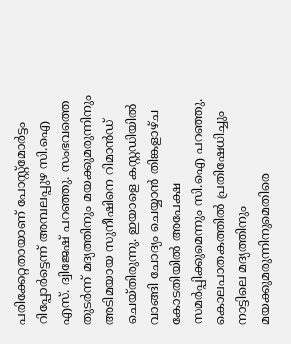പരിക്കേറ്റതായാണ് പോസ്റ്റ്മോർട്ടം റിപ്പോർട്ടെന്ന് അമ്പലപ്പുഴ സി.ഐ എസ്. ദ്വിജേഷ് പറഞ്ഞു. സംഭവത്തെ തുടർന്ന് മദ്യത്തിനും മയക്കുമരുന്നിനും അടിമയായ സുനീഷിനെ റിമാൻഡ് ചെയ്തിരുന്നു. ഇയാളെ കസ്റ്റഡിയിൽ വാങ്ങി ചോദ്യം ചെയ്യാൻ തിങ്കളാഴ്ച കോടതിയിൽ അപേക്ഷ സമർപ്പിക്കുമെന്നും സി.ഐ പറഞ്ഞു. കൊലപാതകത്തിൽ പ്രതിഷേധിച്ചും നാട്ടിലെ മദ്യത്തിനും മയക്കുമരുന്നിനുമെതിരെ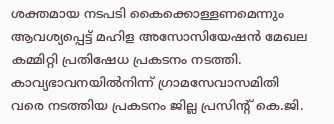ശക്തമായ നടപടി കൈക്കൊള്ളണമെന്നും ആവശ്യപ്പെട്ട് മഹിള അസോസിയേഷൻ മേഖല കമ്മിറ്റി പ്രതിഷേധ പ്രകടനം നടത്തി. കാവ്യഭാവനയിൽനിന്ന് ഗ്രാമസേവാസമിതി വരെ നടത്തിയ പ്രകടനം ജില്ല പ്രസിന്‍റ് കെ.ജി.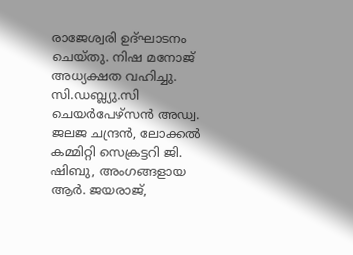രാജേശ്വരി ഉദ്ഘാടനം ചെയ്തു. നിഷ മനോജ് അധ്യക്ഷത വഹിച്ചു. സി.ഡബ്ല്യു.സി ചെയർപേഴ്സൻ അഡ്വ. ജലജ ചന്ദ്രൻ, ലോക്കൽ കമ്മിറ്റി സെക്രട്ടറി ജി. ഷിബു, അംഗങ്ങളായ ആർ. ജയരാജ്,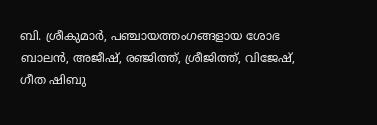ബി. ശ്രീകുമാർ, പഞ്ചായത്തംഗങ്ങളായ ശോഭ ബാലൻ, അജീഷ്, രഞ്ജിത്ത്, ശ്രീജിത്ത്, വിജേഷ്, ഗീത ഷിബു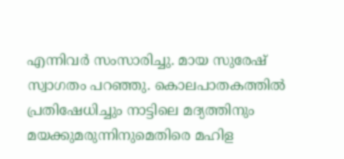എന്നിവർ സംസാരിച്ചു. മായ സുരേഷ് സ്വാഗതം പറഞ്ഞു. കൊലപാതകത്തിൽ പ്രതിഷേധിച്ചും നാട്ടിലെ മദ്യത്തിനും മയക്കുമരുന്നിനുമെതിരെ മഹിള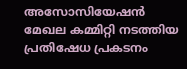അസോസിയേഷൻ മേഖല കമ്മിറ്റി നടത്തിയ പ്രതിഷേധ പ്രകടനം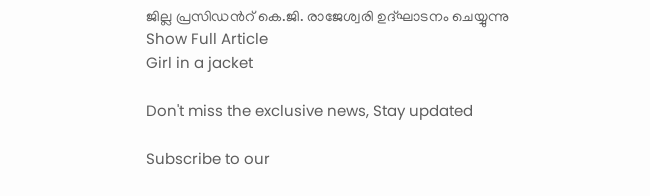ജില്ല പ്രസിഡന്‍റ് കെ.ജി. രാജേശ്വരി ഉദ്ഘാടനം ചെയ്യുന്നു
Show Full Article
Girl in a jacket

Don't miss the exclusive news, Stay updated

Subscribe to our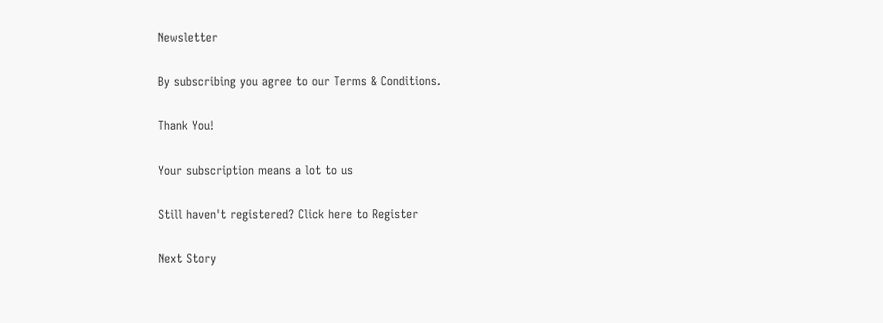Newsletter

By subscribing you agree to our Terms & Conditions.

Thank You!

Your subscription means a lot to us

Still haven't registered? Click here to Register

Next Story